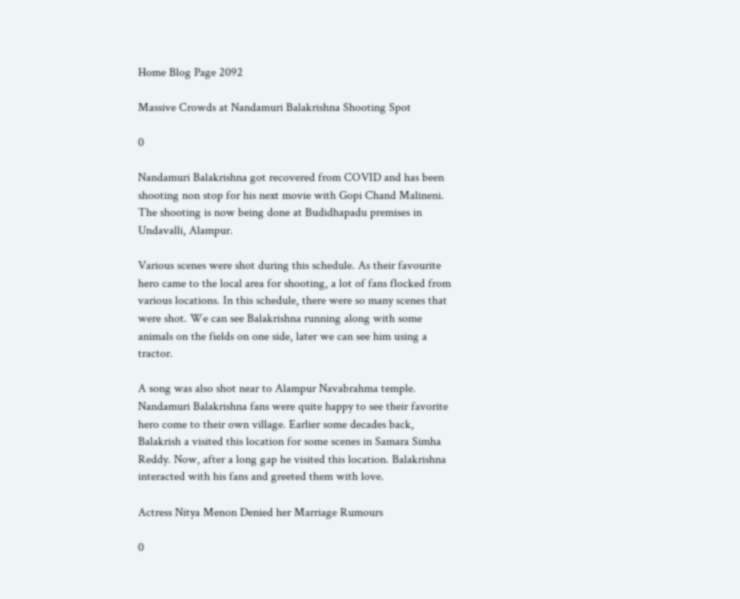Home Blog Page 2092

Massive Crowds at Nandamuri Balakrishna Shooting Spot

0

Nandamuri Balakrishna got recovered from COVID and has been shooting non stop for his next movie with Gopi Chand Malineni. The shooting is now being done at Budidhapadu premises in Undavalli, Alampur.

Various scenes were shot during this schedule. As their favourite hero came to the local area for shooting, a lot of fans flocked from various locations. In this schedule, there were so many scenes that were shot. We can see Balakrishna running along with some animals on the fields on one side, later we can see him using a tractor.

A song was also shot near to Alampur Navabrahma temple. Nandamuri Balakrishna fans were quite happy to see their favorite hero come to their own village. Earlier some decades back, Balakrish a visited this location for some scenes in Samara Simha Reddy. Now, after a long gap he visited this location. Balakrishna interacted with his fans and greeted them with love.

Actress Nitya Menon Denied her Marriage Rumours

0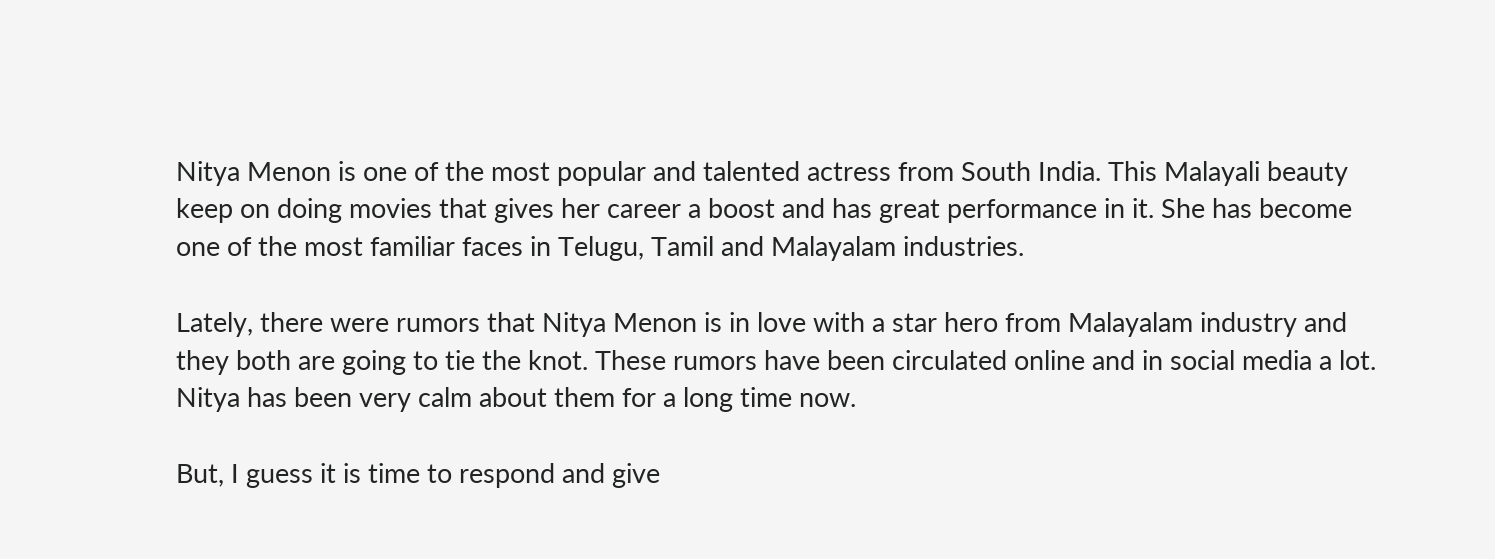Nitya Menon is one of the most popular and talented actress from South India. This Malayali beauty keep on doing movies that gives her career a boost and has great performance in it. She has become one of the most familiar faces in Telugu, Tamil and Malayalam industries.

Lately, there were rumors that Nitya Menon is in love with a star hero from Malayalam industry and they both are going to tie the knot. These rumors have been circulated online and in social media a lot. Nitya has been very calm about them for a long time now.

But, I guess it is time to respond and give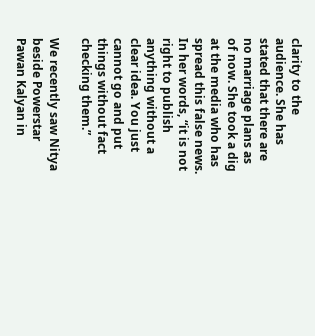clarity to the audience. She has stated that there are no marriage plans as of now. She took a dig at the media who has spread this false news. In her words, “it is not right to publish anything without a clear idea. You just cannot go and put things without fact checking them.”

We recently saw Nitya beside Powerstar Pawan Kalyan in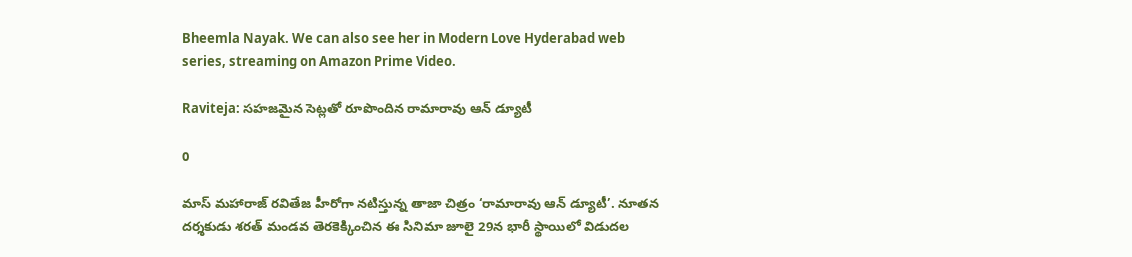Bheemla Nayak. We can also see her in Modern Love Hyderabad web series, streaming on Amazon Prime Video.

Raviteja: సహజమైన సెట్లతో రూపొందిన రామారావు ఆన్ డ్యూటీ

0

మాస్ మహారాజ్ రవితేజ హీరోగా నటిస్తున్న తాజా చిత్రం ‘రామారావు ఆన్ డ్యూటీ’. నూతన దర్శకుడు శరత్ మండవ తెరకెక్కించిన ఈ సినిమా జూలై 29న భారీ స్థాయిలో విడుదల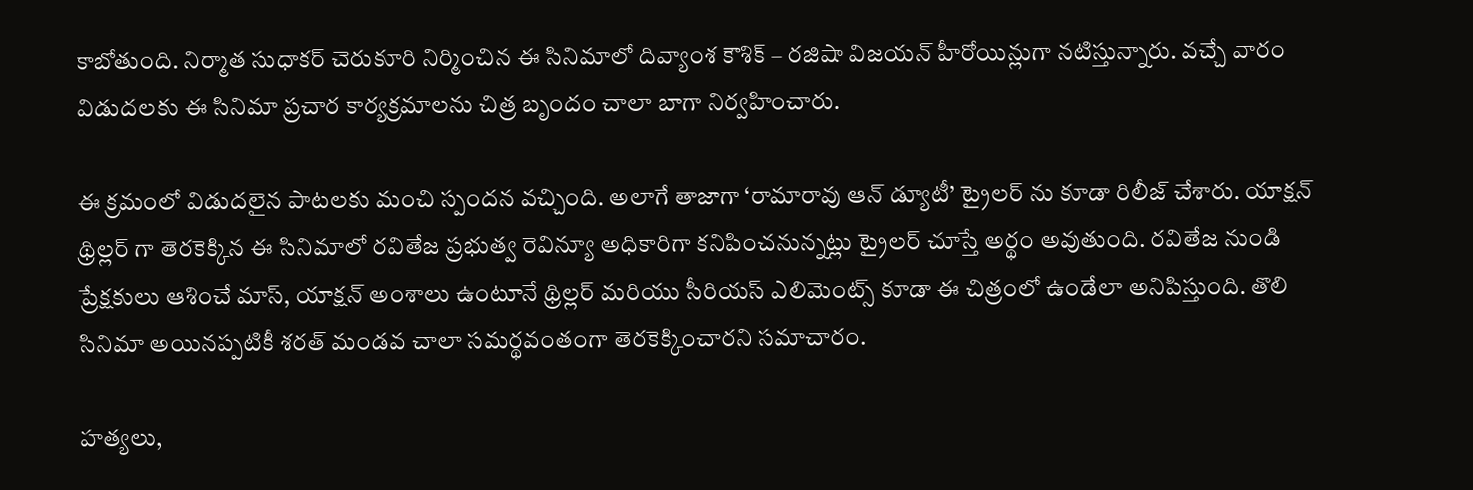కాబోతుంది. నిర్మాత సుధాకర్ చెరుకూరి నిర్మించిన ఈ సినిమాలో దివ్యాంశ కౌశిక్ – రజిషా విజయన్ హీరోయిన్లుగా నటిస్తున్నారు. వచ్చే వారం విడుదలకు ఈ సినిమా ప్రచార కార్యక్రమాలను చిత్ర బృందం చాలా బాగా నిర్వహించారు.

ఈ క్రమంలో విడుదలైన పాటలకు మంచి స్పందన వచ్చింది. అలాగే తాజాగా ‘రామారావు ఆన్ డ్యూటీ’ ట్రైలర్ ను కూడా రిలీజ్ చేశారు. యాక్షన్ థ్రిల్లర్ గా తెరకెక్కిన ఈ సినిమాలో రవితేజ ప్రభుత్వ రెవిన్యూ అధికారిగా కనిపించనున్నట్లు ట్రైలర్ చూస్తే అర్థం అవుతుంది. రవితేజ నుండి ప్రేక్షకులు ఆశించే మాస్, యాక్షన్ అంశాలు ఉంటూనే థ్రిల్లర్ మరియు సీరియస్ ఎలిమెంట్స్ కూడా ఈ చిత్రంలో ఉండేలా అనిపిస్తుంది. తొలి సినిమా అయినప్పటికీ శరత్ మండవ చాలా సమర్థవంతంగా తెరకెక్కించారని సమాచారం.

హత్యలు,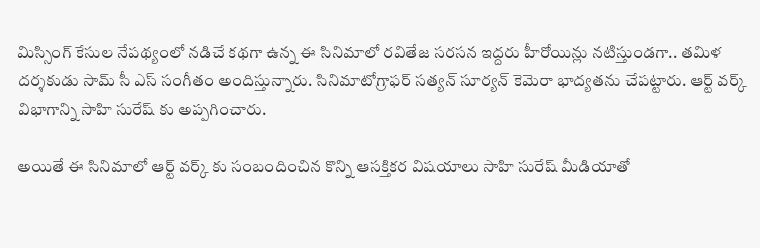మిస్సింగ్ కేసుల నేపథ్యంలో నడిచే కథగా ఉన్న ఈ సినిమాలో రవితేజ సరసన ఇద్దరు హీరోయిన్లు నటిస్తుండగా.. తమిళ దర్శకుడు సామ్ సీ ఎస్ సంగీతం అందిస్తున్నారు. సినిమాటోగ్రాఫర్ సత్యన్ సూర్యన్ కెమెరా భాద్యతను చేపట్టారు. ఆర్ట్ వర్క్ విభాగాన్ని సాహి సురేష్ కు అప్పగించారు.

అయితే ఈ సినిమాలో ఆర్ట్ వర్క్ కు సంబందించిన కొన్ని ఆసక్తికర విషయాలు సాహి సురేష్ మీడియాతో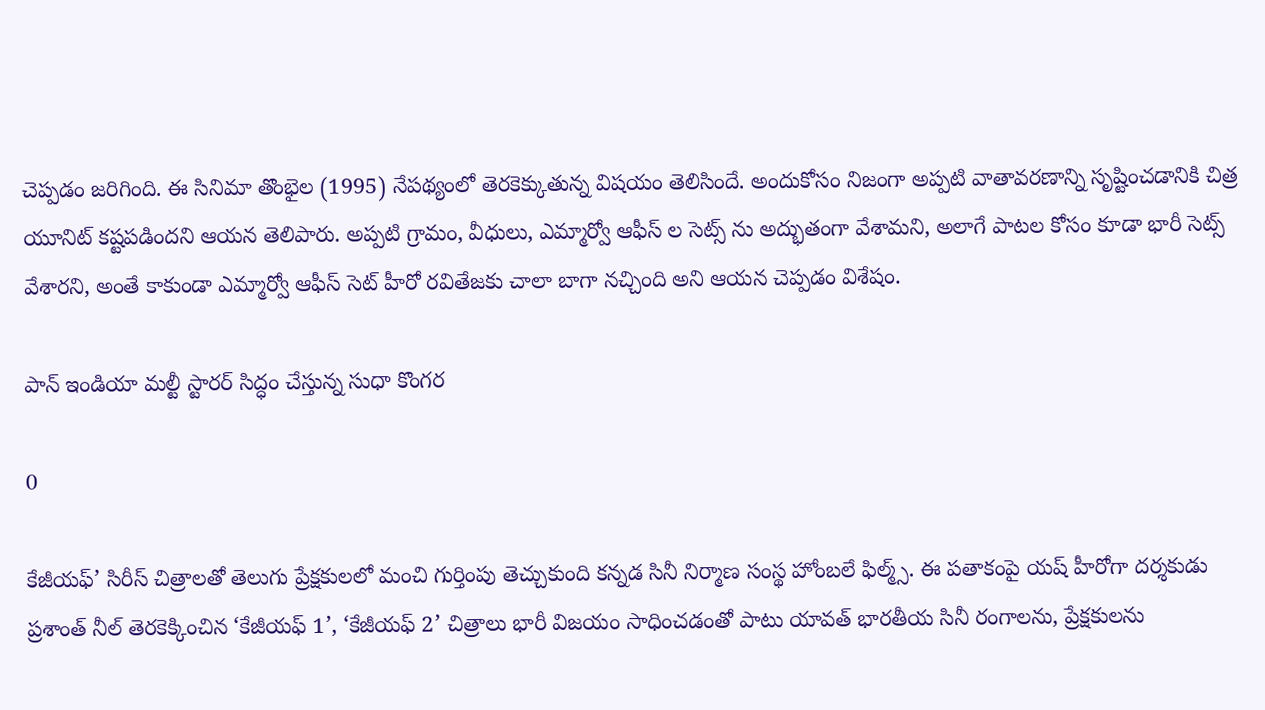చెప్పడం జరిగింది. ఈ సినిమా తొంభైల (1995) నేపథ్యంలో తెరకెక్కుతున్న విషయం తెలిసిందే. అందుకోసం నిజంగా అప్పటి వాతావరణాన్ని సృష్టించడానికి చిత్ర యూనిట్ కష్టపడిందని ఆయన తెలిపారు. అప్పటి గ్రామం, వీధులు, ఎమ్మార్వో ఆఫీస్ ల సెట్స్ ను అద్భుతంగా వేశామని, అలాగే పాటల కోసం కూడా భారీ సెట్స్ వేశారని, అంతే కాకుండా ఎమ్మార్వో ఆఫీస్ సెట్ హీరో రవితేజకు చాలా బాగా నచ్చింది అని ఆయన చెప్పడం విశేషం.

పాన్ ఇండియా మల్టీ స్టారర్ సిద్ధం చేస్తున్న సుధా కొంగర

0

కేజీయఫ్‌’ సిరీస్‌ చిత్రాలతో తెలుగు ప్రేక్షకులలో మంచి గుర్తింపు తెచ్చుకుంది కన్నడ సినీ నిర్మాణ సంస్థ హోంబలే ఫిల్మ్స్‌. ఈ పతాకంపై యష్ హీరోగా దర్శకుడు ప్రశాంత్‌ నీల్‌ తెరకెక్కించిన ‘కేజీయఫ్‌ 1’, ‘కేజీయఫ్‌ 2’ చిత్రాలు భారీ విజయం సాధించడంతో పాటు యావత్ భారతీయ సినీ రంగాలను, ప్రేక్షకులను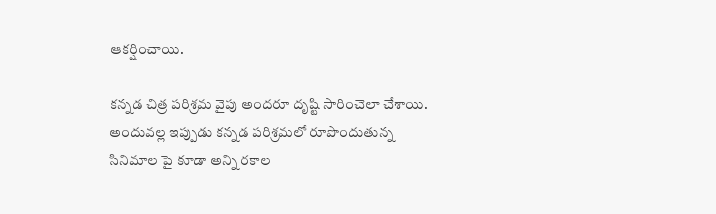ఆకర్షించాయి.

కన్నడ చిత్ర పరిశ్రమ వైపు అందరూ దృష్టి సారించెలా చేశాయి. అందువల్ల ఇప్పుడు కన్నడ పరిశ్రమలో రూపొందుతున్న సినిమాల పై కూడా అన్ని రకాల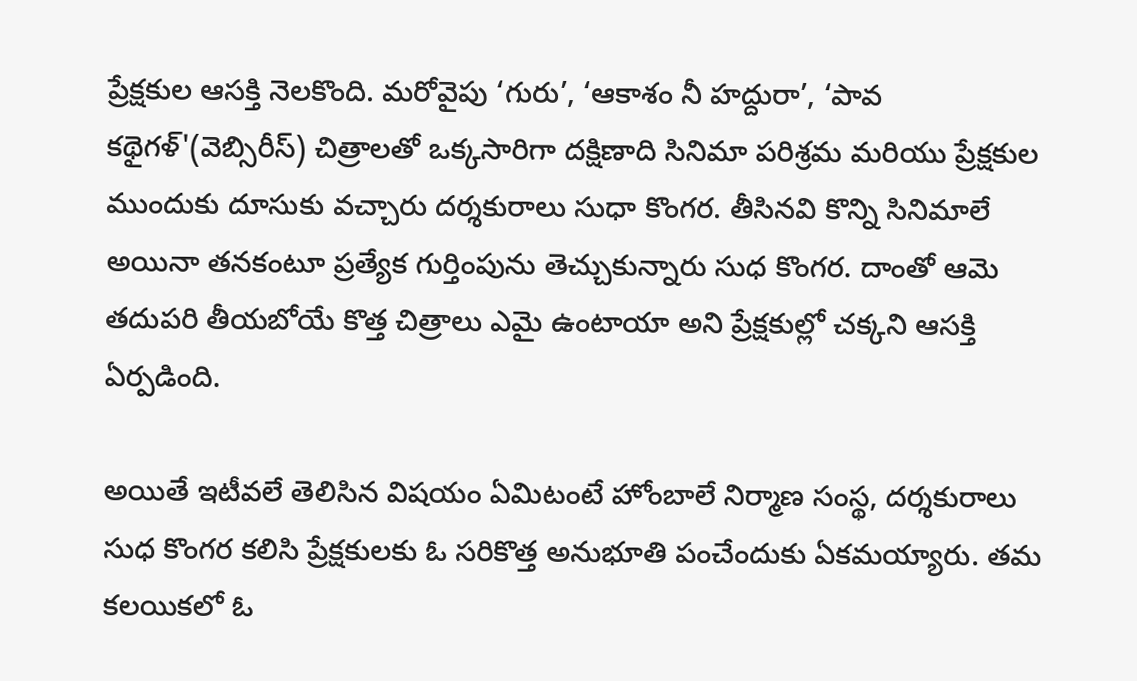ప్రేక్షకుల ఆసక్తి నెలకొంది. మరోవైపు ‘గురు’, ‘ఆకాశం నీ హద్దురా’, ‘పావ కథైగళ్'(వెబ్సిరీస్) చిత్రాలతో ఒక్కసారిగా దక్షిణాది సినిమా పరిశ్రమ మరియు ప్రేక్షకుల ముందుకు దూసుకు వచ్చారు దర్శకురాలు సుధా కొంగర. తీసినవి కొన్ని సినిమాలే అయినా తనకంటూ ప్రత్యేక గుర్తింపును తెచ్చుకున్నారు సుధ కొంగర. దాంతో ఆమె తదుపరి తీయబోయే కొత్త చిత్రాలు ఎమై ఉంటాయా అని ప్రేక్షకుల్లో చక్కని ఆసక్తి ఏర్పడింది.

అయితే ఇటీవలే తెలిసిన విషయం ఏమిటంటే హోంబాలే నిర్మాణ సంస్థ, దర్శకురాలు సుధ కొంగర కలిసి ప్రేక్షకులకు ఓ సరికొత్త అనుభూతి పంచేందుకు ఏకమయ్యారు. తమ కలయికలో ఓ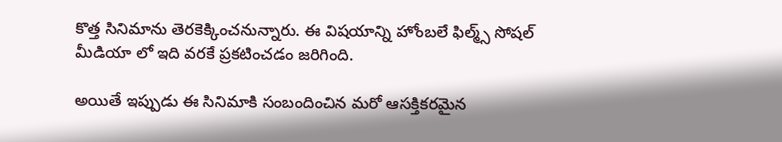కొత్త సినిమాను తెరకెక్కించనున్నారు. ఈ విషయాన్ని హోంబలే ఫిల్మ్స్ సోషల్ మీడియా లో ఇది వరకే ప్రకటించడం జరిగింది.

అయితే ఇప్పుడు ఈ సినిమాకి సంబందించిన మరో ఆసక్తికరమైన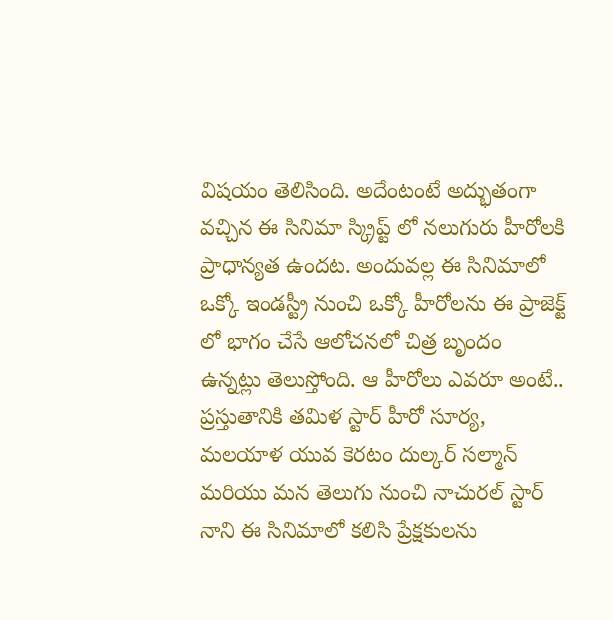విషయం తెలిసింది. అదేంటంటే అద్భుతంగా వచ్చిన ఈ సినిమా స్క్రిప్ట్ లో నలుగురు హీరోలకి ప్రాధాన్యత ఉందట. అందువల్ల ఈ సినిమాలో ఒక్కో ఇండస్ట్రీ నుంచి ఒక్కో హీరోలను ఈ ప్రాజెక్ట్ లో భాగం చేసే ఆలోచనలో చిత్ర బృందం ఉన్నట్లు తెలుస్తోంది. ఆ హీరోలు ఎవరూ అంటే.. ప్రస్తుతానికి తమిళ స్టార్ హీరో సూర్య, మలయాళ యువ కెరటం దుల్కర్ సల్మాన్ మరియు మన తెలుగు నుంచి నాచురల్ స్టార్ నాని ఈ సినిమాలో కలిసి ప్రేక్షకులను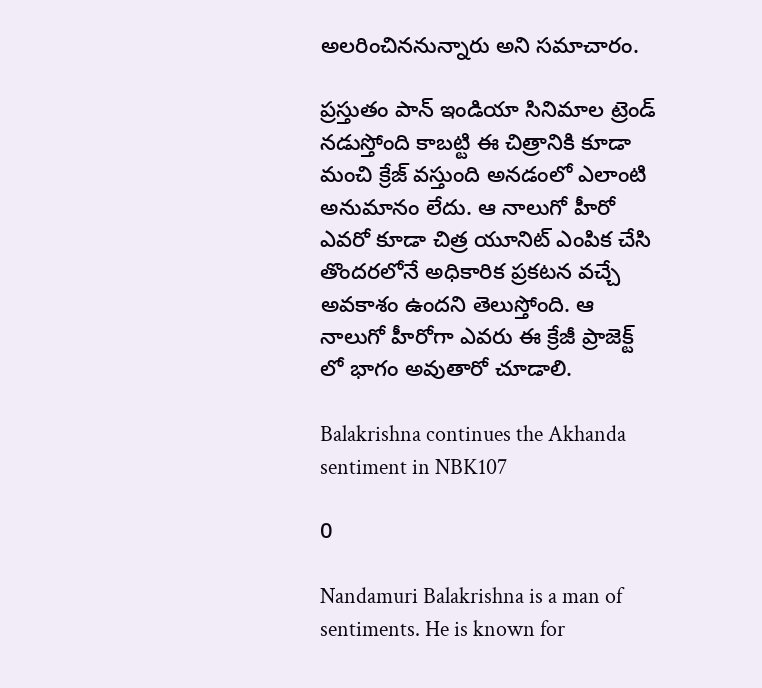అలరించిననున్నారు అని సమాచారం.

ప్రస్తుతం పాన్ ఇండియా సినిమాల ట్రెండ్ నడుస్తోంది కాబట్టి ఈ చిత్రానికి కూడా మంచి క్రేజ్ వస్తుంది అనడంలో ఎలాంటి అనుమానం లేదు. ఆ నాలుగో హీరో ఎవరో కూడా చిత్ర యూనిట్ ఎంపిక చేసి తొందరలోనే అధికారిక ప్రకటన వచ్చే అవకాశం ఉందని తెలుస్తోంది. ఆ నాలుగో హీరోగా ఎవరు ఈ క్రేజీ ప్రాజెక్ట్ లో భాగం అవుతారో చూడాలి.

Balakrishna continues the Akhanda sentiment in NBK107

0

Nandamuri Balakrishna is a man of sentiments. He is known for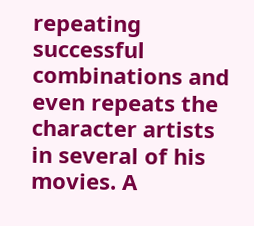repeating successful combinations and even repeats the character artists in several of his movies. A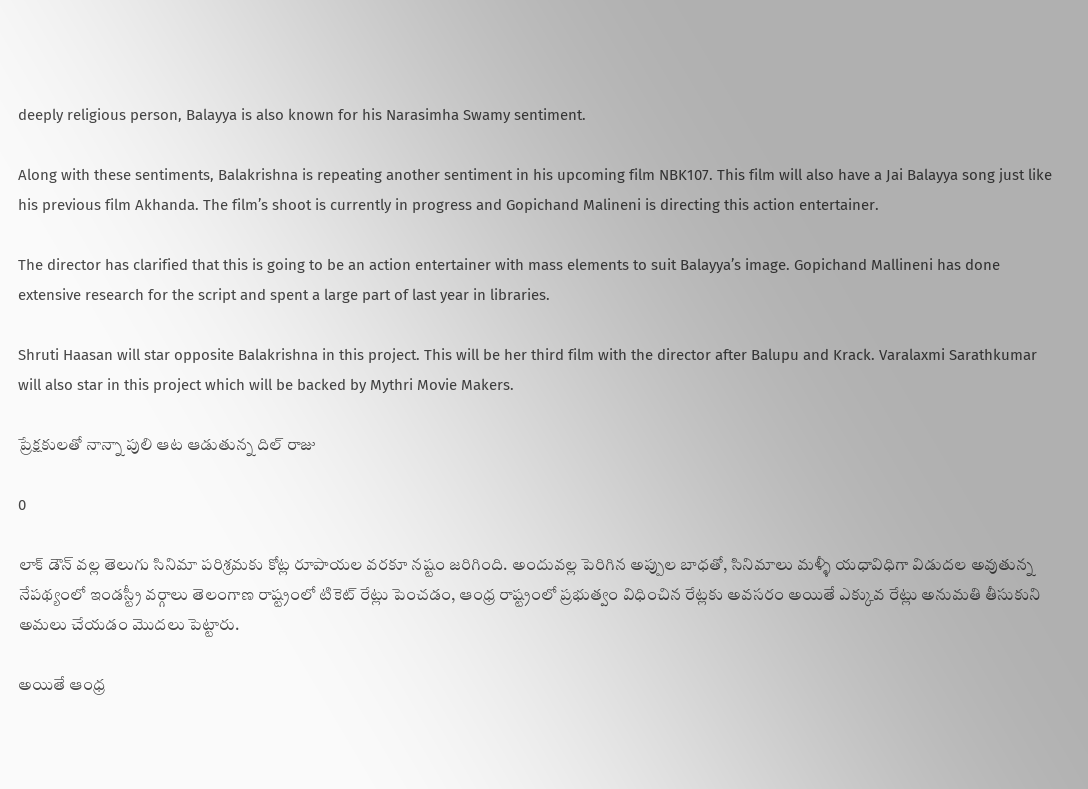deeply religious person, Balayya is also known for his Narasimha Swamy sentiment.

Along with these sentiments, Balakrishna is repeating another sentiment in his upcoming film NBK107. This film will also have a Jai Balayya song just like his previous film Akhanda. The film’s shoot is currently in progress and Gopichand Malineni is directing this action entertainer.

The director has clarified that this is going to be an action entertainer with mass elements to suit Balayya’s image. Gopichand Mallineni has done extensive research for the script and spent a large part of last year in libraries.

Shruti Haasan will star opposite Balakrishna in this project. This will be her third film with the director after Balupu and Krack. Varalaxmi Sarathkumar will also star in this project which will be backed by Mythri Movie Makers.

ప్రేక్షకులతో నాన్నా పులి ఆట ఆడుతున్న దిల్ రాజు

0

లాక్ డౌన్ వల్ల తెలుగు సినిమా పరిశ్రమకు కోట్ల రూపాయల వరకూ నష్టం జరిగింది. అందువల్ల పెరిగిన అప్పుల బాధతో, సినిమాలు మళ్ళీ యధావిధిగా విడుదల అవుతున్న నేపథ్యంలో ఇండస్ట్రీ వర్గాలు తెలంగాణ రాష్ట్రంలో టికెట్ రేట్లు పెంచడం, ఆంధ్ర రాష్ట్రంలో ప్రభుత్వం విధించిన రేట్లకు అవసరం అయితే ఎక్కువ రేట్లు అనుమతి తీసుకుని అమలు చేయడం మొదలు పెట్టారు.

అయితే ఆంధ్ర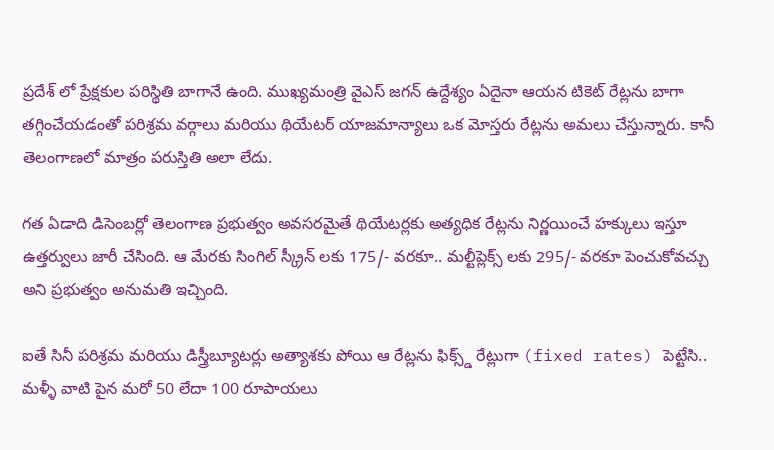ప్రదేశ్ లో ప్రేక్షకుల పరిస్థితి బాగానే ఉంది. ముఖ్యమంత్రి వైఎస్ జగన్ ఉద్దేశ్యం ఏదైనా ఆయన టికెట్ రేట్లను బాగా తగ్గించేయడంతో పరిశ్రమ వర్గాలు మరియు థియేటర్ యాజమాన్యాలు ఒక మోస్తరు రేట్లను అమలు చేస్తున్నారు. కానీ తెలంగాణలో మాత్రం పరుస్తితి అలా లేదు.

గత ఏడాది డిసెంబర్లో తెలంగాణ ప్రభుత్వం అవసరమైతే థియేటర్లకు అత్యధిక రేట్లను నిర్ణయించే హక్కులు ఇస్తూ ఉత్తర్వులు జారీ చేసింది. ఆ మేరకు సింగిల్ స్క్రీన్ లకు 175/- వరకూ.. మల్టీప్లెక్స్ లకు 295/- వరకూ పెంచుకోవచ్చు అని ప్రభుత్వం అనుమతి ఇచ్చింది.

ఐతే సినీ పరిశ్రమ మరియు డిస్త్రీబ్యూటర్లు అత్యాశకు పోయి ఆ రేట్లను ఫిక్స్డ్ రేట్లుగా (fixed rates) పెట్టేసి.. మళ్ళీ వాటి పైన మరో 50 లేదా 100 రూపాయలు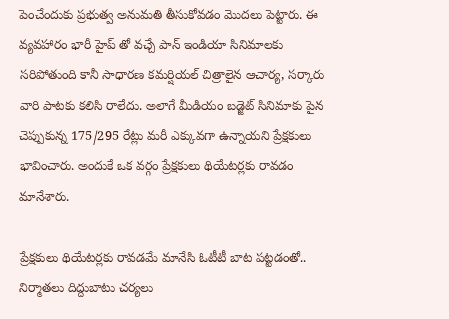పెంచేందుకు ప్రభుత్వ అనుమతి తీసుకోవడం మొదలు పెట్టారు. ఈ వ్యవహారం భారీ హైప్ తో వచ్చే పాన్ ఇండియా సినిమాలకు సరిపోతుంది కానీ సాధారణ కమర్షియల్ చిత్రాలైన ఆచార్య, సర్కారు వారి పాటకు కలిసి రాలేదు. అలాగే మీడియం బడ్జెట్ సినిమాకు పైన చెప్పుకున్న 175/295 రేట్లు మరీ ఎక్కువగా ఉన్నాయని ప్రేక్షకులు భావించారు. అందుకే ఒక వర్గం ప్రేక్షకులు థియేటర్లకు రావడం మానేశారు.

ప్రేక్షకులు థియేటర్లకు రావడమే మానేసి ఓటీటీ బాట పట్టడంతో.. నిర్మాతలు దిద్దుబాటు చర్యలు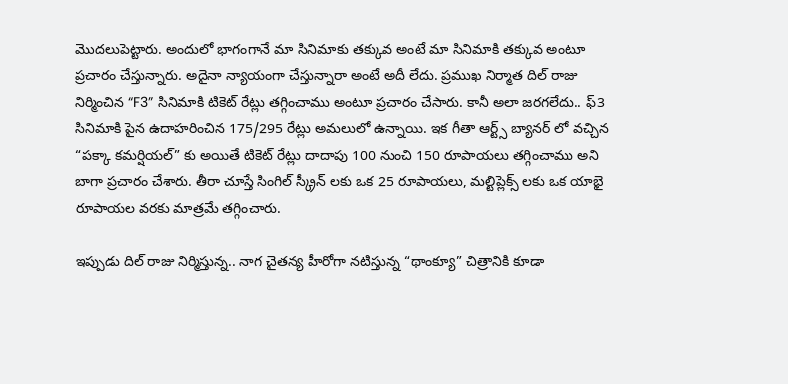మొదలుపెట్టారు. అందులో భాగంగానే మా సినిమాకు తక్కువ అంటే మా సినిమాకి తక్కువ అంటూ ప్రచారం చేస్తున్నారు. అదైనా న్యాయంగా చేస్తున్నారా అంటే అదీ లేదు. ప్రముఖ నిర్మాత దిల్ రాజు నిర్మించిన “F3” సినిమాకి టికెట్ రేట్లు తగ్గించాము అంటూ ప్రచారం చేసారు. కానీ అలా జరగలేదు.. ఫ్3 సినిమాకి పైన ఉదాహరించిన 175/295 రేట్లు అమలులో ఉన్నాయి. ఇక గీతా ఆర్ట్స్ బ్యానర్ లో వచ్చిన “పక్కా కమర్షియల్” కు అయితే టికెట్ రేట్లు దాదాపు 100 నుంచి 150 రూపాయలు తగ్గించాము అని బాగా ప్రచారం చేశారు. తీరా చూస్తే సింగిల్ స్క్రీన్ లకు ఒక 25 రూపాయలు, మల్టిప్లెక్స్ లకు ఒక యాభై రూపాయల వరకు మాత్రమే తగ్గించారు.

ఇప్పుడు దిల్ రాజు నిర్మిస్తున్న.. నాగ చైతన్య హీరోగా నటిస్తున్న “థాంక్యూ” చిత్రానికి కూడా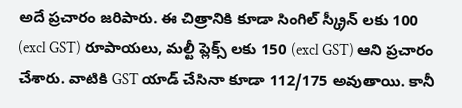అదే ప్రచారం జరిపారు. ఈ చిత్రానికి కూడా సింగిల్ స్క్రీన్ లకు 100 (excl GST) రూపాయలు, మల్టీ ప్లెక్స్ లకు 150 (excl GST) ఆని ప్రచారం చేశారు. వాటికి GST యాడ్ చేసినా కూడా 112/175 అవుతాయి. కానీ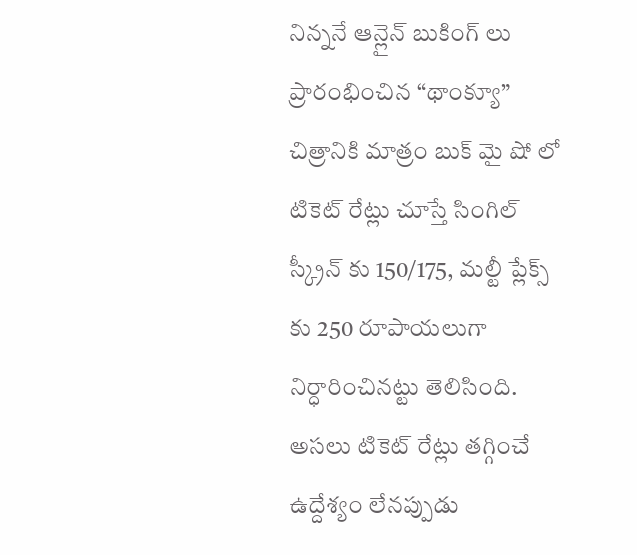నిన్ననే ఆన్లైన్ బుకింగ్ లు ప్రారంభించిన “థాంక్యూ” చిత్రానికి మాత్రం బుక్ మై షో లో టికెట్ రేట్లు చూస్తే సింగిల్ స్క్రీన్ కు 150/175, మల్టీ ప్లేక్స్ కు 250 రూపాయలుగా నిర్ధారించినట్టు తెలిసింది. అసలు టికెట్ రేట్లు తగ్గించే ఉద్దేశ్యం లేనప్పుడు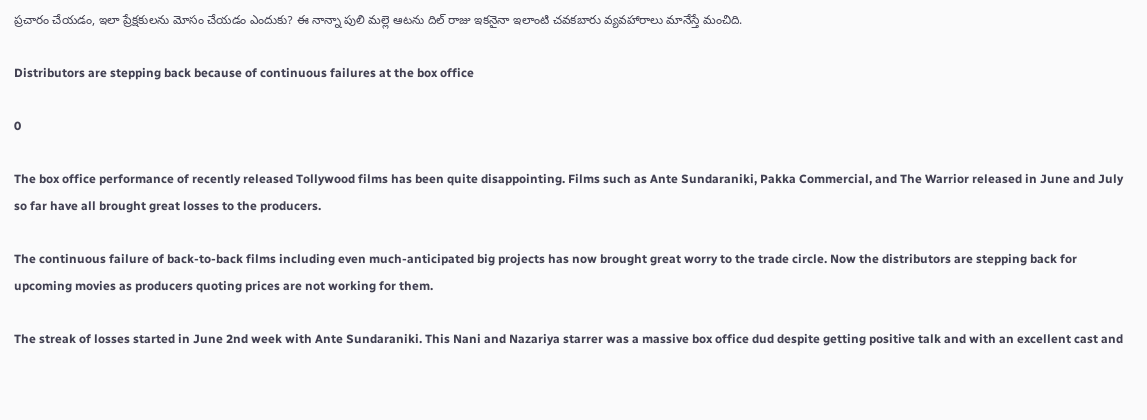ప్రచారం చేయడం, ఇలా ప్రేక్షకులను మోసం చేయడం ఎందుకు? ఈ నాన్నా పులి మల్లె ఆటను దిల్ రాజు ఇకనైనా ఇలాంటి చవకబారు వ్యవహారాలు మానేస్తే మంచిది.

Distributors are stepping back because of continuous failures at the box office

0

The box office performance of recently released Tollywood films has been quite disappointing. Films such as Ante Sundaraniki, Pakka Commercial, and The Warrior released in June and July so far have all brought great losses to the producers.

The continuous failure of back-to-back films including even much-anticipated big projects has now brought great worry to the trade circle. Now the distributors are stepping back for upcoming movies as producers quoting prices are not working for them.

The streak of losses started in June 2nd week with Ante Sundaraniki. This Nani and Nazariya starrer was a massive box office dud despite getting positive talk and with an excellent cast and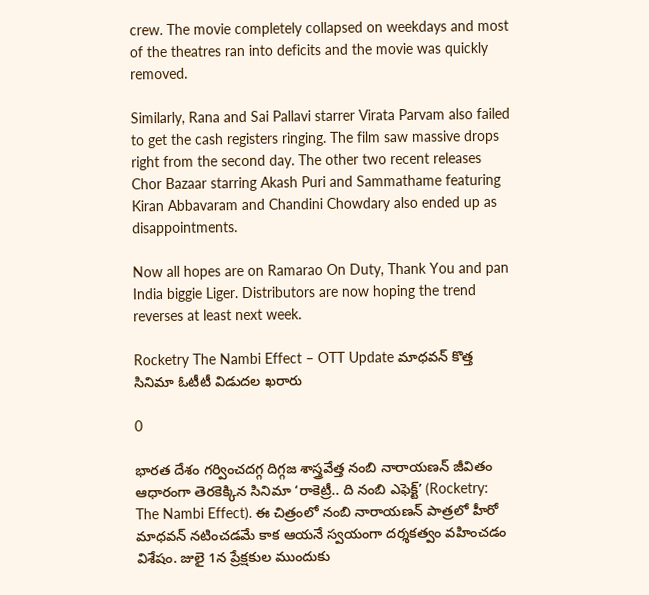crew. The movie completely collapsed on weekdays and most of the theatres ran into deficits and the movie was quickly removed.

Similarly, Rana and Sai Pallavi starrer Virata Parvam also failed to get the cash registers ringing. The film saw massive drops right from the second day. The other two recent releases Chor Bazaar starring Akash Puri and Sammathame featuring Kiran Abbavaram and Chandini Chowdary also ended up as disappointments.

Now all hopes are on Ramarao On Duty, Thank You and pan India biggie Liger. Distributors are now hoping the trend reverses at least next week.

Rocketry The Nambi Effect – OTT Update మాధవన్ కొత్త సినిమా ఓటీటీ విడుదల ఖరారు

0

భారత దేశం గర్వించదగ్గ దిగ్గజ శాస్త్రవేత్త నంబి నారాయ‌ణ‌న్ జీవితం ఆధారంగా తెరకెక్కిన సినిమా ‘రాకెట్రీ.. ది నంబి ఎఫెక్ట్‌’ (Rocketry: The Nambi Effect). ఈ చిత్రంలో నంబి నారాయ‌ణ‌న్ పాత్రలో హీరో మాధవన్‌ నటించడమే కాక ఆయనే స్వయంగా దర్శకత్వం వహించడం విశేషం. జులై 1న ప్రేక్షకుల ముందుకు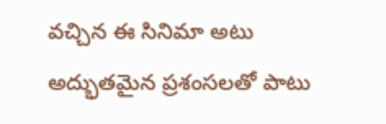వచ్చిన ఈ సినిమా అటు అద్భుతమైన ప్రశంసలతో పాటు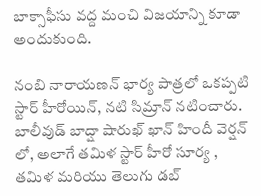బాక్సాఫీసు వద్ద మంచి విజయాన్ని కూడా అందుకుంది.

నంబి నారాయ‌ణ‌న్ భార్య పాత్రలో ఒకప్పటి స్టార్ హీరోయిన్, నటి సిమ్రాన్ నటించారు. బాలీవుడ్ బాద్షా షారుఖ్ ఖాన్ హిందీ వెర్షన్ లో, అలాగే తమిళ స్టార్ హీరో సూర్య , తమిళ మరియు తెలుగు డబ్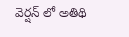వెర్షన్ లో అతిథి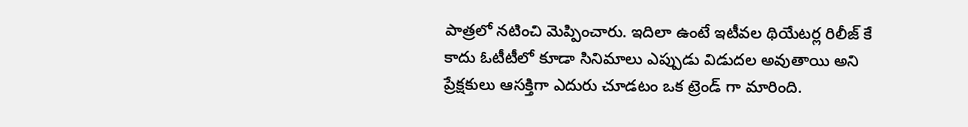పాత్రలో నటించి మెప్పించారు. ఇదిలా ఉంటే ఇటీవల థియేటర్ల రిలీజ్ కే కాదు ఓటీటీలో కూడా సినిమాలు ఎప్పుడు విడుదల అవుతాయి అని ప్రేక్షకులు ఆసక్తిగా ఎదురు చూడటం ఒక ట్రెండ్ గా మారింది.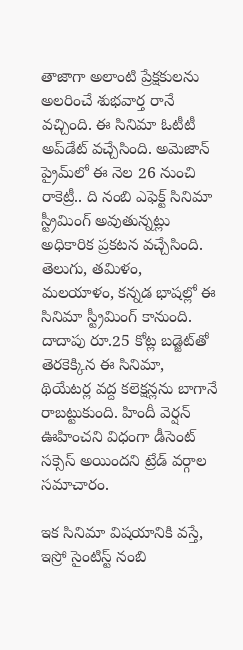తాజాగా అలాంటి ప్రేక్షకులను అలరించే శుభవార్త రానే వచ్చింది. ఈ సినిమా ఓటీటీ అప్‌డేట్ వచ్చేసింది. అమెజాన్‌ ప్రైమ్‌‌లో ఈ నెల 26 నుంచి రాకెట్రీ.. ది నంబి ఎఫెక్ట్‌ సినిమా స్ట్రీమింగ్ అవుతున్నట్లు అధికారిక ప్రకటన వచ్చేసింది. తెలుగు, తమిళం, మలయాళం, కన్నడ భాషల్లో ఈ సినిమా స్ట్రీమింగ్ కానుంది. దాదాపు రూ.25 కోట్ల బడ్జెట్‌తో తెరకెక్కిన ఈ సినిమా, థియేటర్ల వద్ద కలెక్షన్లను బాగానే రాబట్టుకుంది. హిందీ వెర్షన్ ఊహించని విధంగా డీసెంట్ సక్సెస్ అయిందని ట్రేడ్ వర్గాల సమాచారం.

ఇక సినిమా విషయానికి వస్తే, ఇస్రో సైంటిస్ట్ నంబి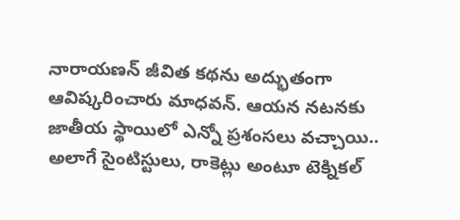నారాయ‌ణ‌న్ జీవిత కథను అద్భుతంగా ఆవిష్కరించారు మాధవన్. ఆయన నటనకు జాతీయ స్థాయిలో ఎన్నో ప్రశంసలు వచ్చాయి.. అలాగే సైంటిస్టులు, రాకెట్లు అంటూ టెక్నికల్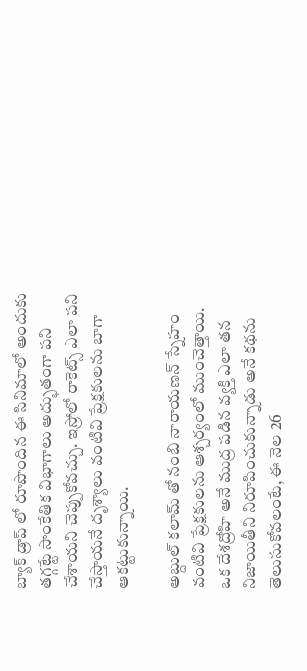బ్యాక్ డ్రాప్ లో రూపొందిన ఈ సినిమాలో అందుకు తగ్గట్టే సాంకేతిక విభాగాలు అద్భుతంగా పని చేశాయని చెప్పుకోవచ్చు. ఇస్రోలో రాకెట్స్ ఎలా ప‌ని చేస్తాయ‌నే దృశ్యాలు వంటివి ప్రేక్షకులను బాగా ఆకట్టుకున్నాయి.

అబ్దుల్ క‌లామ్‌ తో నంబి నారాయ‌ణ‌న్ స్నేహం వంటివి ప్రేక్షకులను ఆశ్చర్యంలో ముంచెత్తాయి. ఒక దేశ‌ద్రోహి అనే ముద్ర పడిన వ్యక్తి ఎలా తన నిజాయితీని నిరూపించుకున్నాడు అనే కథను తెలుసుకోవలంటే, ఈ నెల 26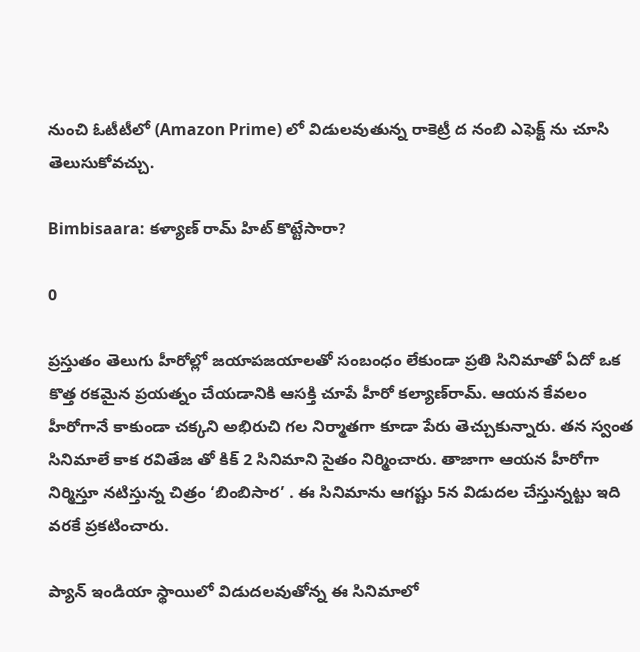నుంచి ఓటీటీలో (Amazon Prime) లో విడులవుతున్న రాకెట్రీ ద నంబి ఎఫెక్ట్ ను చూసి తెలుసుకోవచ్చు.

Bimbisaara: కళ్యాణ్ రామ్ హిట్ కొట్టేసారా?

0

ప్రస్తుతం తెలుగు హీరోల్లో జయాపజయాలతో సంబంధం లేకుండా ప్రతి సినిమాతో ఏదో ఒక కొత్త రకమైన ప్రయత్నం చేయ‌డానికి ఆస‌క్తి చూపే హీరో క‌ల్యాణ్‌రామ్‌. ఆయన కేవలం హీరోగానే కాకుండా చక్కని అభిరుచి గల నిర్మాతగా కూడా పేరు తెచ్చుకున్నారు. తన స్వంత సినిమాలే కాక రవితేజ తో కిక్ 2 సినిమాని సైతం నిర్మించారు. తాజాగా ఆయన హీరోగా నిర్మిస్తూ నటిస్తున్న చిత్రం ‘బింబిసార’ . ఈ సినిమాను ఆగష్టు 5న విడుదల చేస్తున్నట్టు ఇది వరకే ప్రకటించారు.

ప్యాన్ ఇండియా స్థాయిలో విడుదలవుతోన్న ఈ సినిమాలో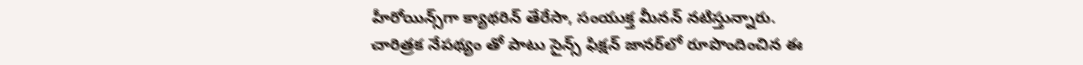హీరోయిన్స్‌గా క్యాథరిన్ తేరేసా, సంయుక్త మీనన్ నటిస్తున్నారు. చారిత్రక నేపథ్యం తో పాటు సైన్స్ ఫిక్షన్ జానర్‌లో రూపొందించిన ఈ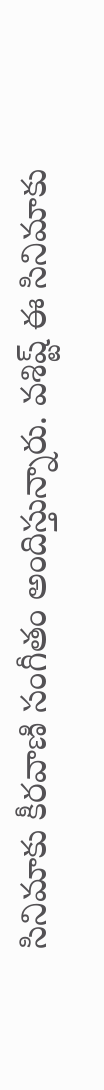సినిమాకు కీరవాణి సంగీతం అందిస్తున్నారు. వశిష్ట్ ఈ సినిమాకు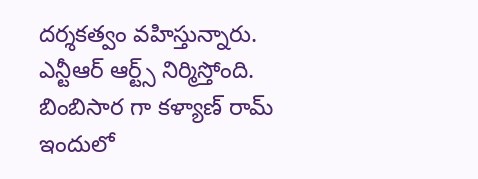దర్శకత్వం వహిస్తున్నారు. ఎన్టీఆర్ ఆర్ట్స్ నిర్మిస్తోంది. బింబిసార గా కళ్యాణ్ రామ్ ఇందులో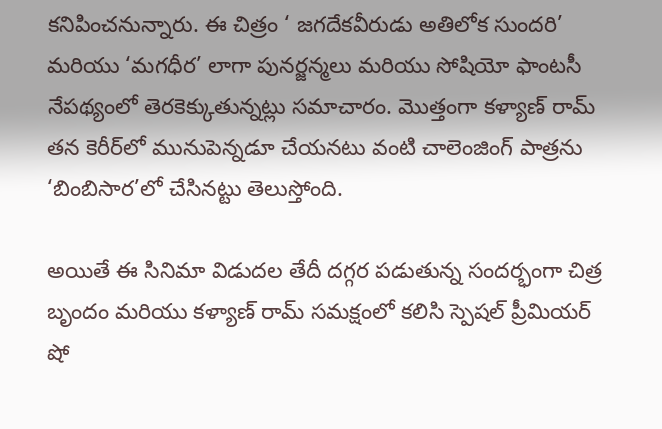కనిపించనున్నారు. ఈ చిత్రం ‘ జగదేకవీరుడు అతిలోక సుందరి’ మరియు ‘మగధీర’ లాగా పునర్జన్మలు మరియు సోషియో ఫాంటసీ నేపథ్యంలో తెరకెక్కుతున్నట్లు సమాచారం. మొత్తంగా కళ్యాణ్ రామ్ తన కెరీర్‌లో మునుపెన్నడూ చేయనటు వంటి చాలెంజింగ్ పాత్రను ‘బింబిసార’లో చేసినట్టు తెలుస్తోంది.

అయితే ఈ సినిమా విడుదల తేదీ దగ్గర పడుతున్న సందర్భంగా చిత్ర బృందం మరియు కళ్యాణ్ రామ్ సమక్షంలో కలిసి స్పెషల్ ప్రీమియర్ షో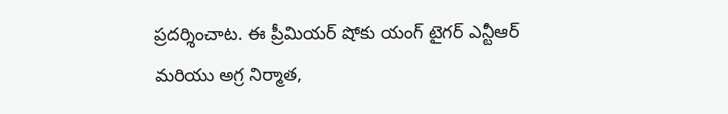ప్రదర్శించాట. ఈ ప్రీమియర్ షోకు యంగ్ టైగర్ ఎన్టీఆర్ మరియు అగ్ర నిర్మాత,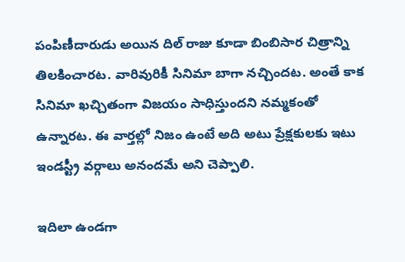పంపిణీదారుడు అయిన దిల్ రాజు కూడా బింబిసార చిత్రాన్ని తిలకించారట. వారివురికీ సినిమా బాగా నచ్చిందట. అంతే కాక సినిమా ఖచ్చితంగా విజయం సాధిస్తుందని నమ్మకంతో ఉన్నారట. ఈ వార్తల్లో నిజం ఉంటే అది అటు ప్రేక్షకులకు ఇటు ఇండస్ట్రీ వర్గాలు అనందమే అని చెప్పాలి.

ఇదిలా ఉండగా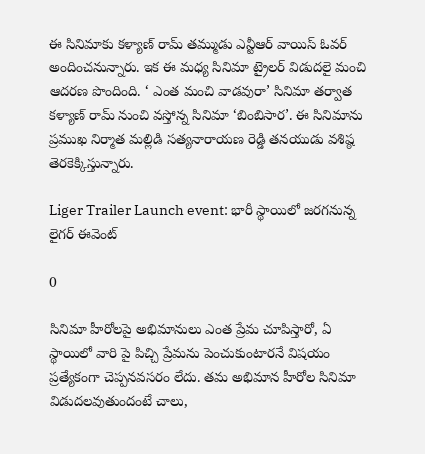ఈ సినిమాకు కళ్యాణ్ రామ్ తమ్ముడు ఎన్టీఆర్ వాయిస్ ఓవర్ అందించనున్నారు. ఇక ఈ మధ్య సినిమా ట్రైలర్ విడుదలై మంచి ఆదరణ పొందింది. ‘ ఎంత మంచి వాడవురా’ సినిమా తర్వాత కళ్యాణ్ రామ్ నుంచి వస్తోన్న సినిమా ‘బింబిసార’. ఈ సినిమాను ప్రముఖ నిర్మాత మల్లిడి సత్యనారాయణ రెడ్డి తనయుడు వశిష్ఠ తెరకెక్కిస్తున్నారు.

Liger Trailer Launch event: భారీ స్థాయిలో జరగనున్న లైగర్ ఈవెంట్

0

సినిమా హీరోలపై అభిమానులు ఎంత ప్రేమ చూపిస్తారో, ఏ స్థాయిలో వారి పై పిచ్చి ప్రేమను పెంచుకుంటారనే విషయం ప్రత్యేకంగా చెప్పనవసరం లేదు. తమ అభిమాన హీరోల సినిమా విడుదలవుతుందంటే చాలు,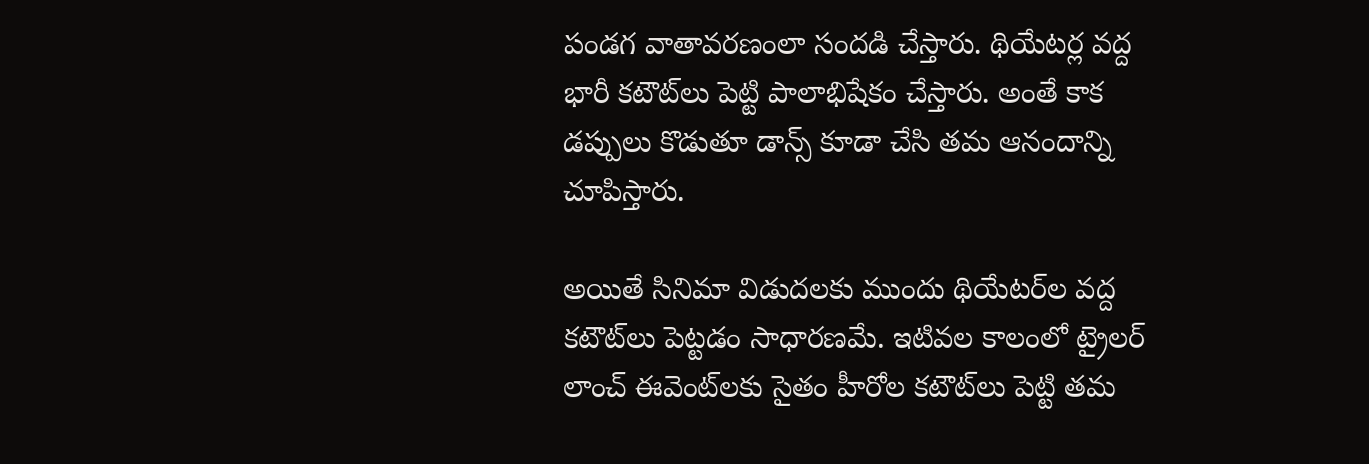పండగ వాతావరణంలా సందడి చేస్తారు. థియేటర్ల వద్ద భారీ కటౌట్‌లు పెట్టి పాలాభిషేకం చేస్తారు. అంతే కాక డప్పులు కొడుతూ డాన్స్ కూడా చేసి తమ ఆనందాన్ని చూపిస్తారు.

అయితే సినిమా విడుదలకు ముందు థియేటర్‌ల వద్ద కటౌట్‌లు పెట్టడం సాధారణమే. ఇటివల కాలంలో ట్రైలర్‌ లాంచ్‌ ఈవెంట్‌లకు సైతం హీరోల కటౌట్‌లు పెట్టి తమ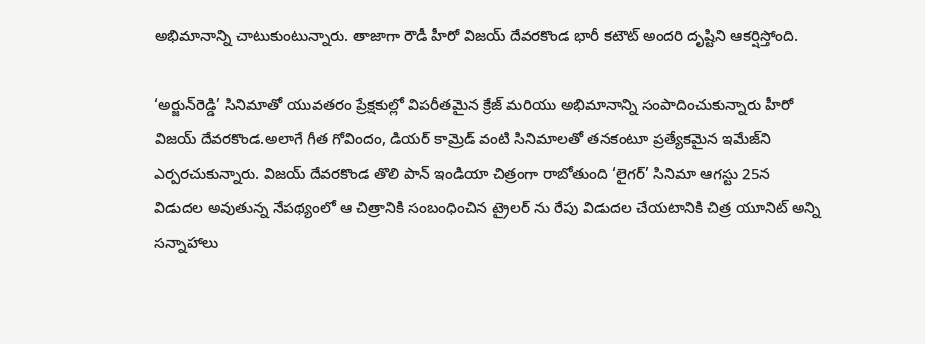అభిమానాన్ని చాటుకుంటున్నారు. తాజాగా రౌడీ హీరో విజయ్ దేవరకొండ భారీ కటౌట్‌ అందరి దృష్టిని ఆకర్షిస్తోంది.

‘అర్జున్‌రెడ్డి’ సినిమాతో యువతరం ప్రేక్షకుల్లో విపరీతమైన క్రేజ్‌ మరియు అభిమానాన్ని సంపాదించుకున్నారు హీరో విజయ్ దేవరకొండ.అలాగే గీత గోవిందం, డియర్‌ కామ్రెడ్‌ వంటి సినిమాలతో తనకంటూ ప్రత్యేకమైన ఇమేజ్‌ని ఎర్పరచుకున్నారు. విజయ్‌ దేవరకొండ తొలి పాన్‌ ఇండియా చిత్రంగా రాబోతుంది ‘లైగర్‌’ సినిమా ఆగస్టు 25న విడుదల అవుతున్న నేపథ్యంలో ఆ చిత్రానికి సంబంధించిన ట్రైలర్ ను రేపు విడుదల చేయటానికి చిత్ర యూనిట్ అన్ని సన్నాహాలు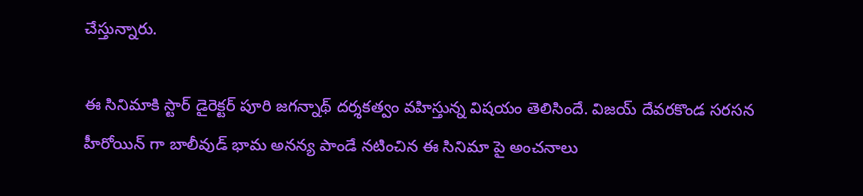చేస్తున్నారు.

ఈ సినిమాకి స్టార్ డైరెక్టర్‌ పూరి జగన్నాథ్‌ దర్శకత్వం వహిస్తున్న విషయం తెలిసిందే. విజయ్‌ దేవరకొండ సరసన హీరోయిన్ గా బాలీవుడ్‌ భామ అనన్య పాండే నటించిన ఈ సినిమా పై అంచనాలు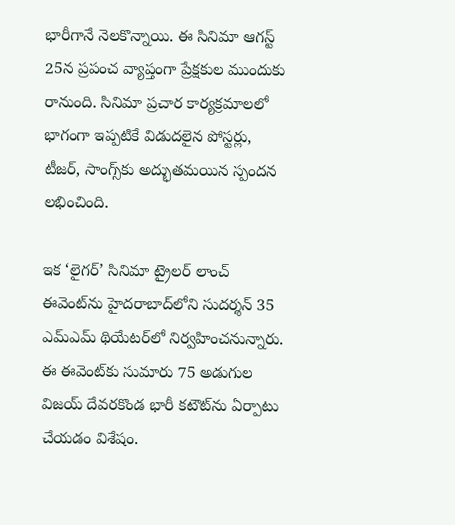భారీగానే నెలకొన్నాయి. ఈ సినిమా ఆగస్ట్‌ 25న ప్రపంచ వ్యాప్తంగా ప్రేక్షకుల ముందుకు రానుంది. సినిమా ప్రచార కార్యక్రమాలలో భాగంగా ఇప్పటికే విడుదలైన పోస్టర్లు, టీజర్‌, సాంగ్స్‌కు అద్భుతమయిన స్పందన లభించింది.

ఇక ‘లైగర్’ సినిమా ట్రైలర్ లాంచ్‌ ఈవెంట్‌ను హైదరాబాద్‌లోని సుదర్శన్‌ 35 ఎమ్‌ఎమ్‌ థియేటర్‌లో నిర్వహించనున్నారు. ఈ ఈవెంట్‌కు సుమారు 75 అడుగుల విజయ్ దేవరకొండ భారీ కటౌట్‌ను ఏర్పాటు చేయడం విశేషం.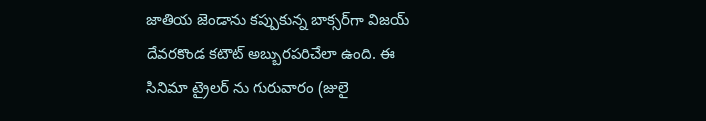జాతియ జెండాను కప్పుకున్న బాక్సర్‌గా విజయ్ దేవరకొండ కటౌట్‌ అబ్బురపరిచేలా ఉంది. ఈ సినిమా ట్రైలర్ ను గురువారం (జులై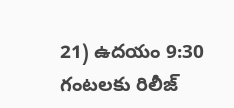21) ఉదయం 9:30 గంటలకు రిలీజ్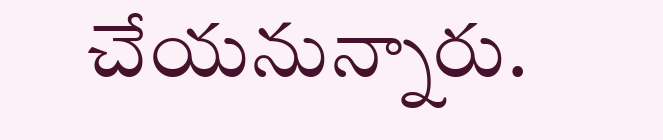చేయనున్నారు.